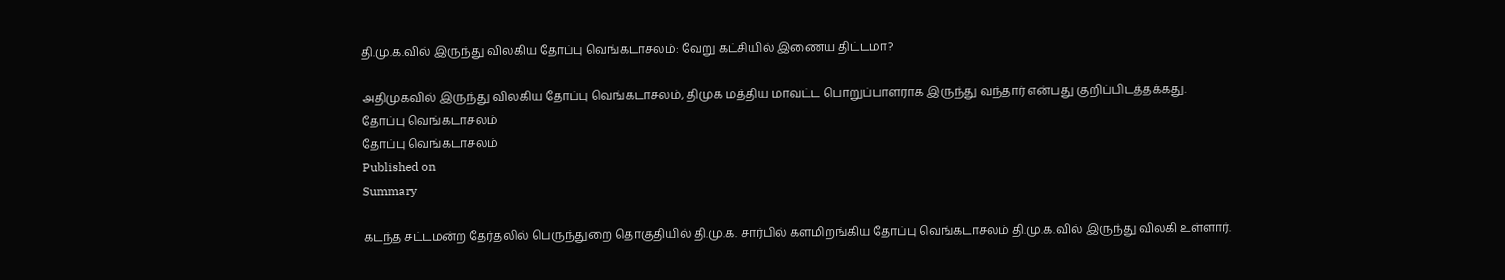தி.மு.க.வில் இருந்து விலகிய தோப்பு வெங்கடாசலம்: வேறு கட்சியில் இணைய திட்டமா?

அதிமுகவில் இருந்து விலகிய தோப்பு வெங்கடாசலம், திமுக மத்திய மாவட்ட பொறுப்பாளராக இருந்து வந்தார் என்பது குறிப்பிடத்தக்கது.
தோப்பு வெங்கடாசலம்
தோப்பு வெங்கடாசலம்
Published on
Summary

கடந்த சட்டமன்ற தேர்தலில் பெருந்துறை தொகுதியில் தி.மு.க. சார்பில் களமிறங்கிய தோப்பு வெங்கடாசலம் தி.மு.க.வில் இருந்து விலகி உள்ளார்.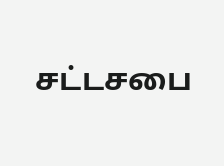சட்டசபை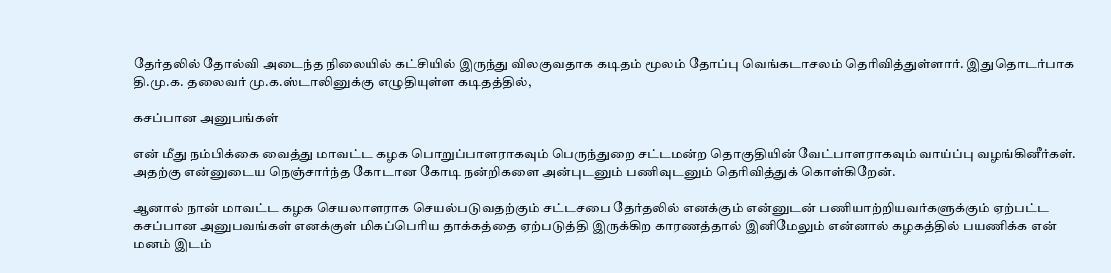தேர்தலில் தோல்வி அடைந்த நிலையில் கட்சியில் இருந்து விலகுவதாக கடிதம் மூலம் தோப்பு வெங்கடாசலம் தெரிவித்துள்ளார். இதுதொடர்பாக தி.மு.க. தலைவர் மு.க.ஸ்டாலினுக்கு எழுதியுள்ள கடிதத்தில்,

கசப்பான அனுபங்கள்

என் மீது நம்பிக்கை வைத்து மாவட்ட கழக பொறுப்பாளராகவும் பெருந்துறை சட்டமன்ற தொகுதியின் வேட்பாளராகவும் வாய்ப்பு வழங்கினீர்கள். அதற்கு என்னுடைய நெஞ்சார்ந்த கோடான கோடி நன்றிகளை அன்புடனும் பணிவுடனும் தெரிவித்துக் கொள்கிறேன்.

ஆனால் நான் மாவட்ட கழக செயலாளராக செயல்படுவதற்கும் சட்டசபை தேர்தலில் எனக்கும் என்னுடன் பணியாற்றியவர்களுக்கும் ஏற்பட்ட கசப்பான அனுபவங்கள் எனக்குள் மிகப்பெரிய தாக்கத்தை ஏற்படுத்தி இருக்கிற காரணத்தால் இனிமேலும் என்னால் கழகத்தில் பயணிக்க என் மனம் இடம்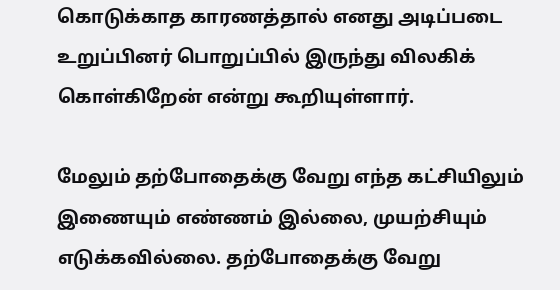கொடுக்காத காரணத்தால் எனது அடிப்படை உறுப்பினர் பொறுப்பில் இருந்து விலகிக் கொள்கிறேன் என்று கூறியுள்ளார்.

மேலும் தற்போதைக்கு வேறு எந்த கட்சியிலும் இணையும் எண்ணம் இல்லை, முயற்சியும் எடுக்கவில்லை. தற்போதைக்கு வேறு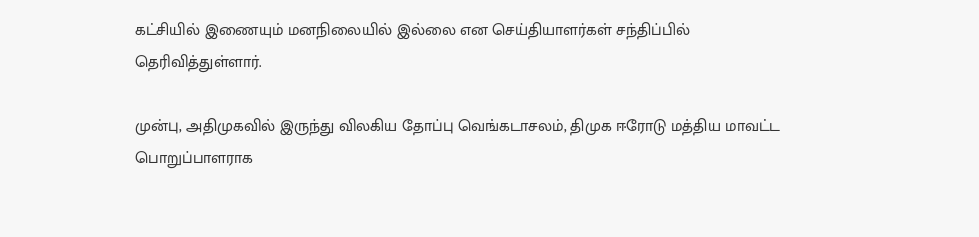கட்சியில் இணையும் மனநிலையில் இல்லை என செய்தியாளர்கள் சந்திப்பில் தெரிவித்துள்ளார்.

முன்பு, அதிமுகவில் இருந்து விலகிய தோப்பு வெங்கடாசலம், திமுக ஈரோடு மத்திய மாவட்ட பொறுப்பாளராக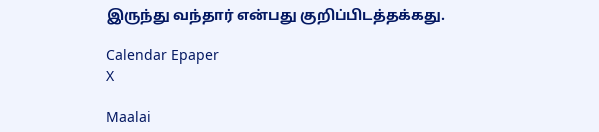இருந்து வந்தார் என்பது குறிப்பிடத்தக்கது.

Calendar Epaper
X

Maalai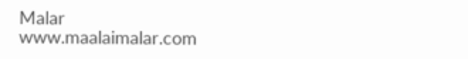Malar
www.maalaimalar.com